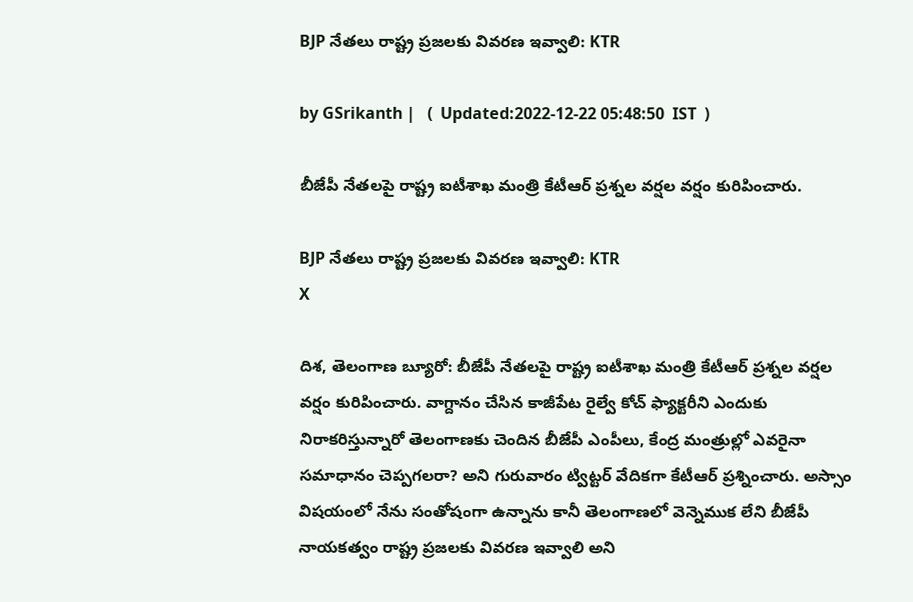BJP నేతలు రాష్ట్ర ప్రజలకు వివరణ ఇవ్వాలి: KTR

by GSrikanth |   (  Updated:2022-12-22 05:48:50  IST  )

బీజేపీ నేతలపై రాష్ట్ర ఐటీశాఖ మంత్రి కేటీఆర్ ప్రశ్నల వర్షల వర్షం కురిపించారు.

BJP నేతలు రాష్ట్ర ప్రజలకు వివరణ ఇవ్వాలి: KTR
X

దిశ, తెలంగాణ బ్యూరో: బీజేపీ నేతలపై రాష్ట్ర ఐటీశాఖ మంత్రి కేటీఆర్ ప్రశ్నల వర్షల వర్షం కురిపించారు. వాగ్దానం చేసిన కాజీపేట రైల్వే కోచ్ ఫ్యాక్టరీని ఎందుకు నిరాకరిస్తున్నారో తెలంగాణకు చెందిన బీజేపీ ఎంపీలు, కేంద్ర మంత్రుల్లో ఎవరైనా సమాధానం చెప్పగలరా? అని గురువారం ట్విట్టర్ వేదికగా కేటీఆర్ ప్రశ్నించారు. అస్సాం విషయంలో నేను సంతోషంగా ఉన్నాను కానీ తెలంగాణలో వెన్నెముక లేని బీజేపీ నాయకత్వం రాష్ట్ర ప్రజలకు వివరణ ఇవ్వాలి అని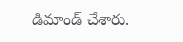డిమాండ్ చేశారు.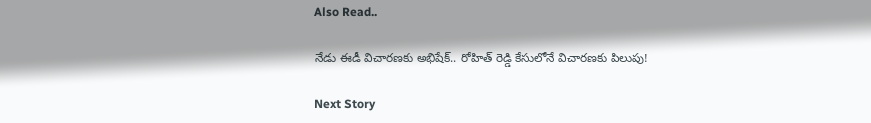Also Read..

నేడు ఈడీ విచారణకు అభిషేక్‌.. రోహిత్ రెడ్డి కేసులోనే విచారణకు పిలుపు!

Next Story